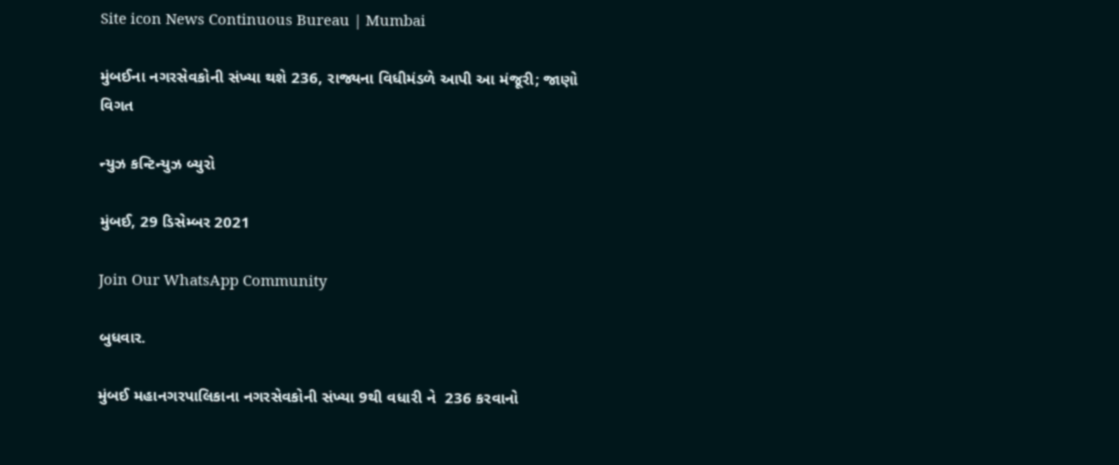Site icon News Continuous Bureau | Mumbai

મુંબઈના નગરસેવકોની સંખ્યા થશે 236, રાજ્યના વિધીમંડળે આપી આ મંજૂરી; જાણો વિગત

ન્યુઝ કન્ટિન્યુઝ બ્યુરો

મુંબઈ, 29 ડિસેમ્બર 2021

Join Our WhatsApp Community

બુધવાર.

મુંબઈ મહાનગરપાલિકાના નગરસેવકોની સંખ્યા 9થી વધારી ને  236 કરવાનો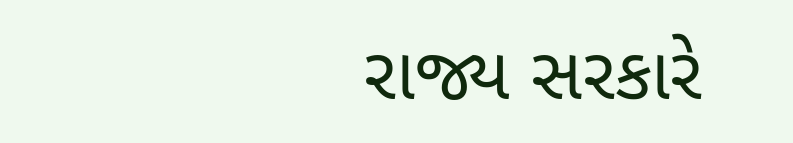રાજ્ય સરકારે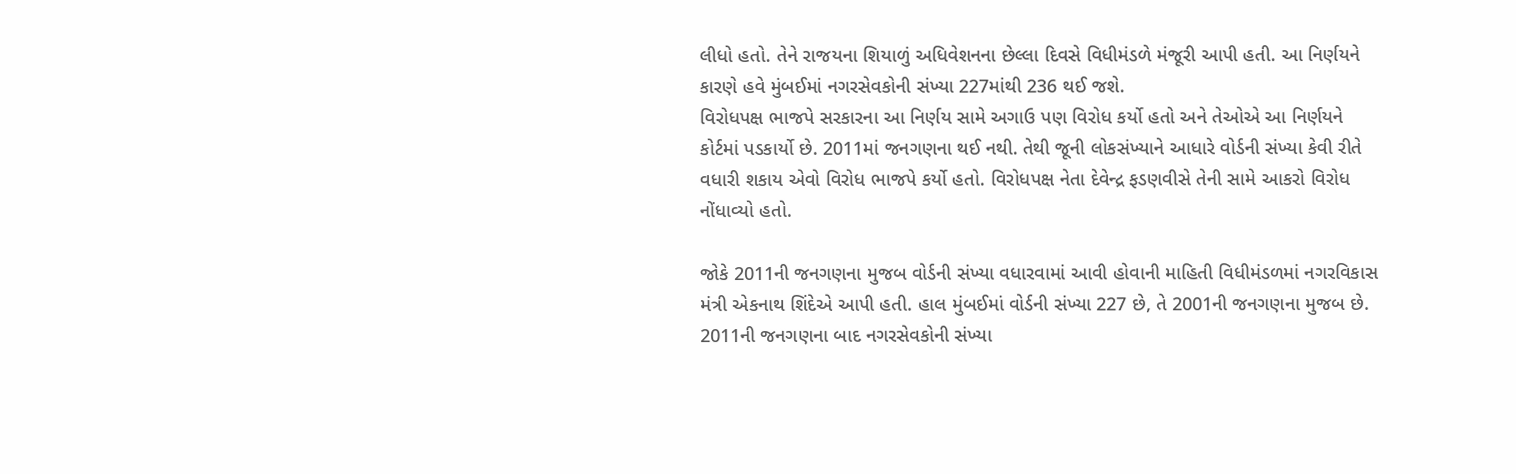લીધો હતો. તેને રાજયના શિયાળું અધિવેશનના છેલ્લા દિવસે વિધીમંડળે મંજૂરી આપી હતી. આ નિર્ણયને કારણે હવે મુંબઈમાં નગરસેવકોની સંખ્યા 227માંથી 236 થઈ જશે.
વિરોધપક્ષ ભાજપે સરકારના આ નિર્ણય સામે અગાઉ પણ વિરોધ કર્યો હતો અને તેઓએ આ નિર્ણયને કોર્ટમાં પડકાર્યો છે. 2011માં જનગણના થઈ નથી. તેથી જૂની લોકસંખ્યાને આધારે વોર્ડની સંખ્યા કેવી રીતે વધારી શકાય એવો વિરોધ ભાજપે કર્યો હતો. વિરોધપક્ષ નેતા દેવેન્દ્ર ફડણવીસે તેની સામે આકરો વિરોધ નોંધાવ્યો હતો.

જોકે 2011ની જનગણના મુજબ વોર્ડની સંખ્યા વધારવામાં આવી હોવાની માહિતી વિધીમંડળમાં નગરવિકાસ મંત્રી એકનાથ શિંદેએ આપી હતી. હાલ મુંબઈમાં વોર્ડની સંખ્યા 227 છે, તે 2001ની જનગણના મુજબ છે. 2011ની જનગણના બાદ નગરસેવકોની સંખ્યા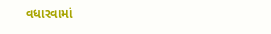વધારવામાં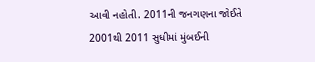આવી નહોતી. 2011ની જનગણના જોઈતે 2001થી 2011 સુધીમાં મુંબઈની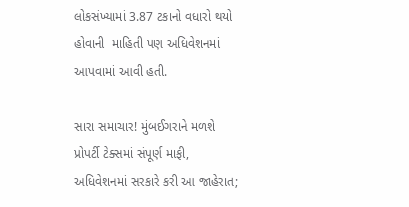લોકસંખ્યામાં 3.87 ટકાનો વધારો થયો હોવાની  માહિતી પણ અધિવેશનમાં આપવામાં આવી હતી.

સારા સમાચાર! મુંબઈગરાને મળશે પ્રોપર્ટી ટેક્સમાં સંપૂર્ણ માફી, અધિવેશનમાં સરકારે કરી આ જાહેરાત;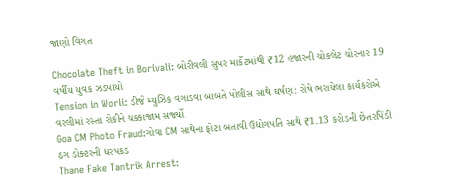જાણો વિગત

Chocolate Theft in Borivali: બોરીવલી સુપર માર્કેટમાંથી ₹12 હજારની ચોકલેટ ચોરનાર 19 વર્ષીય યુવક ઝડપાયો
Tension in Worli: ડીજે મ્યુઝિક વગાડવા બાબતે પોલીસ સાથે ઘર્ષણ: રોષે ભરાયેલા કાર્યકરોએ વરલીમાં રસ્તા રોકીને ચક્કાજામ સર્જ્યો
Goa CM Photo Fraud:ગોવા CM સાથેના ફોટા બતાવી ઉદ્યોગપતિ સાથે ₹1.13 કરોડની છેતરપિંડી ઠગ ડોક્ટરની ધરપકડ
Thane Fake Tantrik Arrest: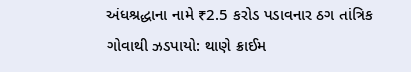અંધશ્રદ્ધાના નામે ₹2.5 કરોડ પડાવનાર ઠગ તાંત્રિક ગોવાથી ઝડપાયો: થાણે ક્રાઈમ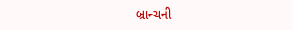બ્રાન્ચની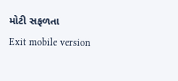મોટી સફળતા
Exit mobile version